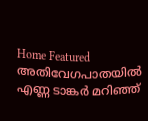Home Featured അതിവേഗപാതയില്‍ എണ്ണ ടാങ്കര്‍ മറിഞ്ഞ്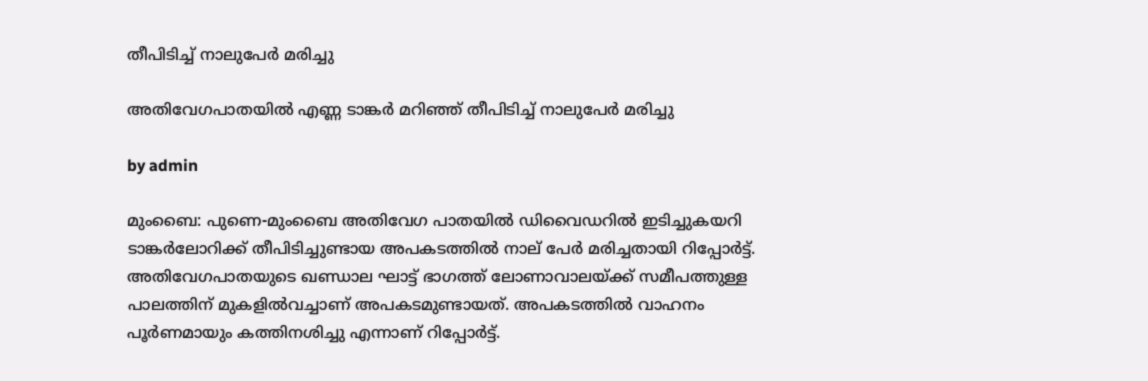തീപിടിച്ച്‌ നാലുപേര്‍ മരിച്ചു

അതിവേഗപാതയില്‍ എണ്ണ ടാങ്കര്‍ മറിഞ്ഞ് തീപിടിച്ച്‌ നാലുപേര്‍ മരിച്ചു

by admin

മുംബൈ: പുണെ-മുംബൈ അതിവേഗ പാതയില്‍ ഡിവൈഡറില്‍ ഇടിച്ചുകയറി ടാങ്കര്‍ലോറിക്ക് തീപിടിച്ചുണ്ടായ അപകടത്തില്‍ നാല് പേര്‍ മരിച്ചതായി റിപ്പോര്‍ട്ട്. അതിവേഗപാതയുടെ ഖണ്ഡാല ഘാട്ട് ഭാഗത്ത് ലോണാവാലയ്ക്ക് സമീപത്തുള്ള പാലത്തിന് മുകളില്‍വച്ചാണ് അപകടമുണ്ടായത്. അപകടത്തില്‍ വാഹനം പൂര്‍ണമായും കത്തിനശിച്ചു എന്നാണ് റിപ്പോര്‍ട്ട്.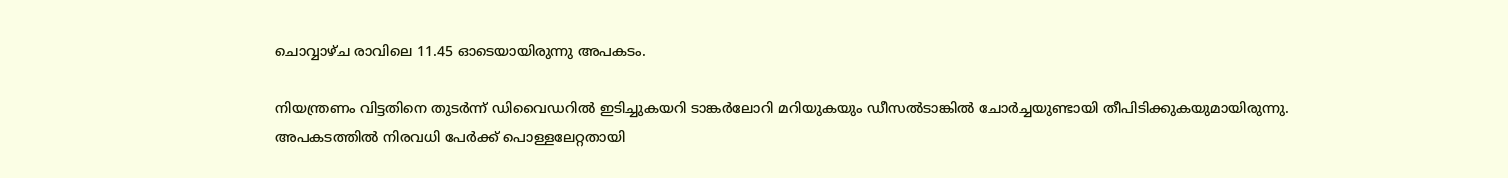ചൊവ്വാഴ്ച രാവിലെ 11.45 ഓടെയായിരുന്നു അപകടം.

നിയന്ത്രണം വിട്ടതിനെ തുടര്‍ന്ന് ഡിവൈഡറില്‍ ഇടിച്ചുകയറി ടാങ്കര്‍ലോറി മറിയുകയും ഡീസല്‍ടാങ്കില്‍ ചോര്‍ച്ചയുണ്ടായി തീപിടിക്കുകയുമായിരുന്നു. അപകടത്തില്‍ നിരവധി പേര്‍ക്ക് പൊള്ളലേറ്റതായി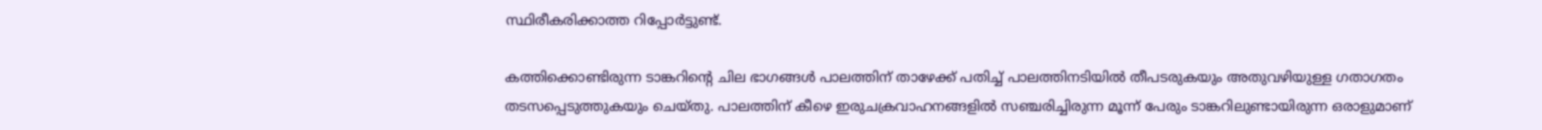സ്ഥിരീകരിക്കാത്ത റിപ്പോര്‍ട്ടുണ്ട്.

കത്തിക്കൊണ്ടിരുന്ന ടാങ്കറിന്റെ ചില ഭാഗങ്ങള്‍ പാലത്തിന് താഴേക്ക് പതിച്ച്‌ പാലത്തിനടിയില്‍ തീപടരുകയും അതുവഴിയുള്ള ഗതാഗതം തടസപ്പെടുത്തുകയും ചെയ്തു. പാലത്തിന് കീഴെ ഇരുചക്രവാഹനങ്ങളില്‍ സഞ്ചരിച്ചിരുന്ന മൂന്ന് പേരും ടാങ്കറിലുണ്ടായിരുന്ന ഒരാളുമാണ്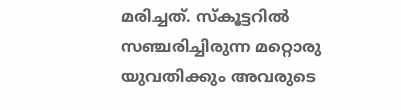മരിച്ചത്. സ്‌കൂട്ടറില്‍ സഞ്ചരിച്ചിരുന്ന മറ്റൊരു യുവതിക്കും അവരുടെ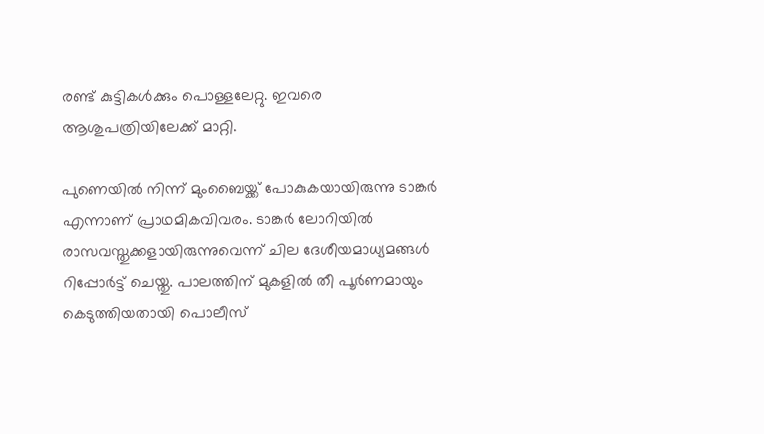രണ്ട് കുട്ടികള്‍ക്കും പൊള്ളലേറ്റു. ഇവരെ ആശുപത്രിയിലേക്ക് മാറ്റി.

പുണെയില്‍ നിന്ന് മുംബൈയ്ക്ക് പോകുകയായിരുന്നു ടാങ്കര്‍ എന്നാണ് പ്രാഥമികവിവരം. ടാങ്കര്‍ ലോറിയില്‍ രാസവസ്തുക്കളായിരുന്നുവെന്ന് ചില ദേശീയമാധ്യമങ്ങള്‍ റിപ്പോര്‍ട്ട് ചെയ്തു. പാലത്തിന് മുകളില്‍ തീ പൂര്‍ണമായും കെടുത്തിയതായി പൊലീസ്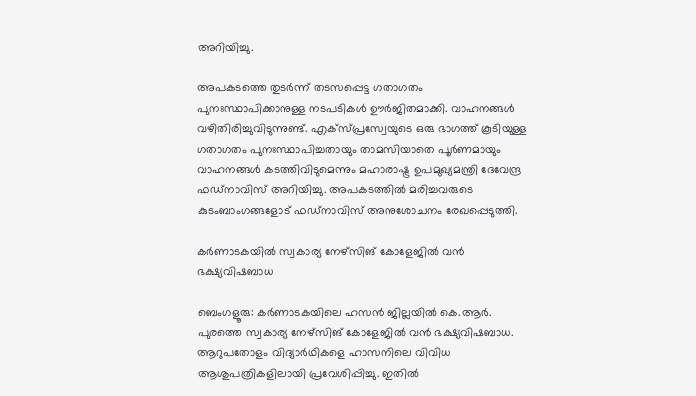അറിയിച്ചു.

അപകടത്തെ തുടര്‍ന്ന് തടസപ്പെട്ട ഗതാഗതം പുനഃസ്ഥാപിക്കാനുള്ള നടപടികള്‍ ഊര്‍ജിതമാക്കി. വാഹനങ്ങള്‍ വഴിതിരിച്ചുവിടുന്നുണ്ട്. എക്സ്പ്രസ്വേയുടെ ഒരു ഭാഗത്ത് കൂടിയുള്ള ഗതാഗതം പുനഃസ്ഥാപിച്ചതായും താമസിയാതെ പൂര്‍ണമായും വാഹനങ്ങള്‍ കടത്തിവിടുമെന്നും മഹാരാഷ്ട്ര ഉപമുഖ്യമന്ത്രി ദേവേന്ദ്ര ഫഡ്നാവിസ് അറിയിച്ചു. അപകടത്തില്‍ മരിച്ചവരുടെ കുടംബാംഗങ്ങളോട് ഫഡ്നാവിസ് അനുശോചനം രേഖപ്പെടുത്തി.

കര്‍ണാടകയില്‍ സ്വകാര്യ നേഴ്സിങ് കോളേജില്‍ വന്‍ ഭക്ഷ്യവിഷബാധ

ബെംഗളൂരു: കര്‍ണാടകയിലെ ഹസന്‍ ജില്ലയില്‍ കെ.ആര്‍. പുരത്തെ സ്വകാര്യ നേഴ്സിങ് കോളേജില്‍ വന്‍ ഭക്ഷ്യവിഷബാധ. ആറുപതോളം വിദ്യാര്‍ഥികളെ ഹാസനിലെ വിവിധ ആശുപത്രികളിലായി പ്രവേശിപ്പിച്ചു. ഇതില്‍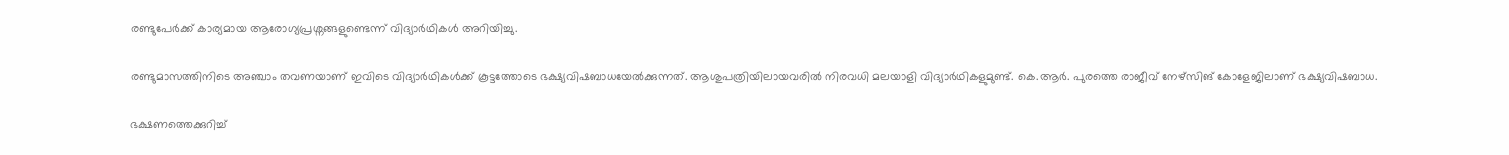രണ്ടുപേര്‍ക്ക് കാര്യമായ ആരോഗ്യപ്രശ്നങ്ങളുണ്ടെന്ന് വിദ്യാര്‍ഥികള്‍ അറിയിച്ചു.

രണ്ടുമാസത്തിനിടെ അഞ്ചാം തവണയാണ് ഇവിടെ വിദ്യാര്‍ഥികള്‍ക്ക് കൂട്ടത്തോടെ ഭക്ഷ്യവിഷബാധയേല്‍ക്കുന്നത്. ആശുപത്രിയിലായവരില്‍ നിരവധി മലയാളി വിദ്യാര്‍ഥികളുമുണ്ട്. കെ.ആര്‍. പുരത്തെ രാജീവ് നേഴ്സിങ് കോളേജിലാണ് ഭക്ഷ്യവിഷബാധ.

ഭക്ഷണത്തെക്കുറിച്ച്‌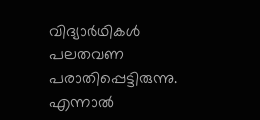വിദ്യാര്‍ഥികള്‍ പലതവണ പരാതിപ്പെട്ടിരുന്നു. എന്നാല്‍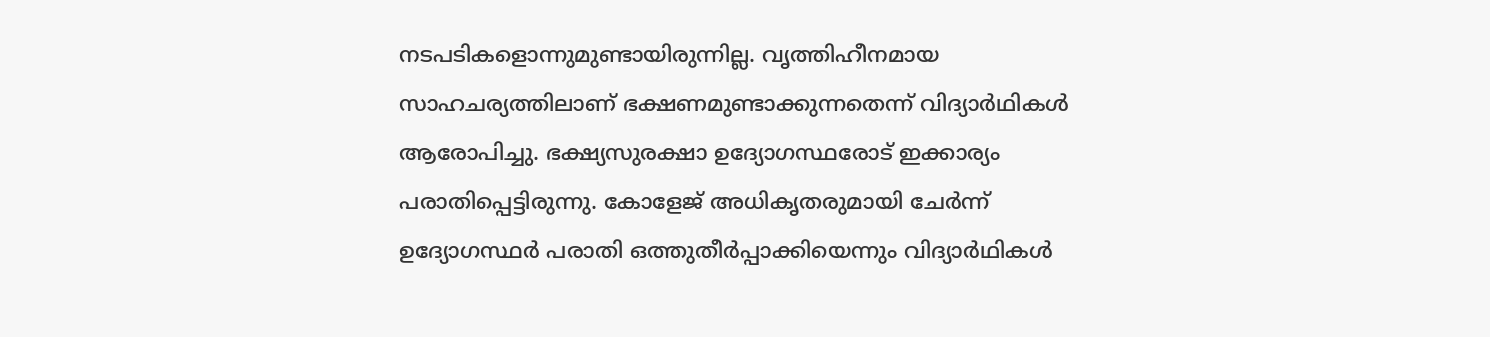നടപടികളൊന്നുമുണ്ടായിരുന്നില്ല. വൃത്തിഹീനമായ സാഹചര്യത്തിലാണ് ഭക്ഷണമുണ്ടാക്കുന്നതെന്ന് വിദ്യാര്‍ഥികള്‍ ആരോപിച്ചു. ഭക്ഷ്യസുരക്ഷാ ഉദ്യോഗസ്ഥരോട് ഇക്കാര്യം പരാതിപ്പെട്ടിരുന്നു. കോളേജ് അധികൃതരുമായി ചേര്‍ന്ന് ഉദ്യോഗസ്ഥര്‍ പരാതി ഒത്തുതീര്‍പ്പാക്കിയെന്നും വിദ്യാര്‍ഥികള്‍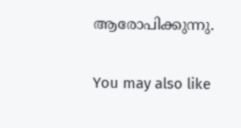ആരോപിക്കുന്നു.

You may also like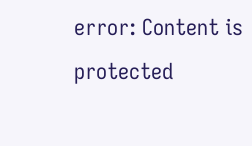error: Content is protected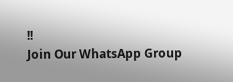!!
Join Our WhatsApp Group